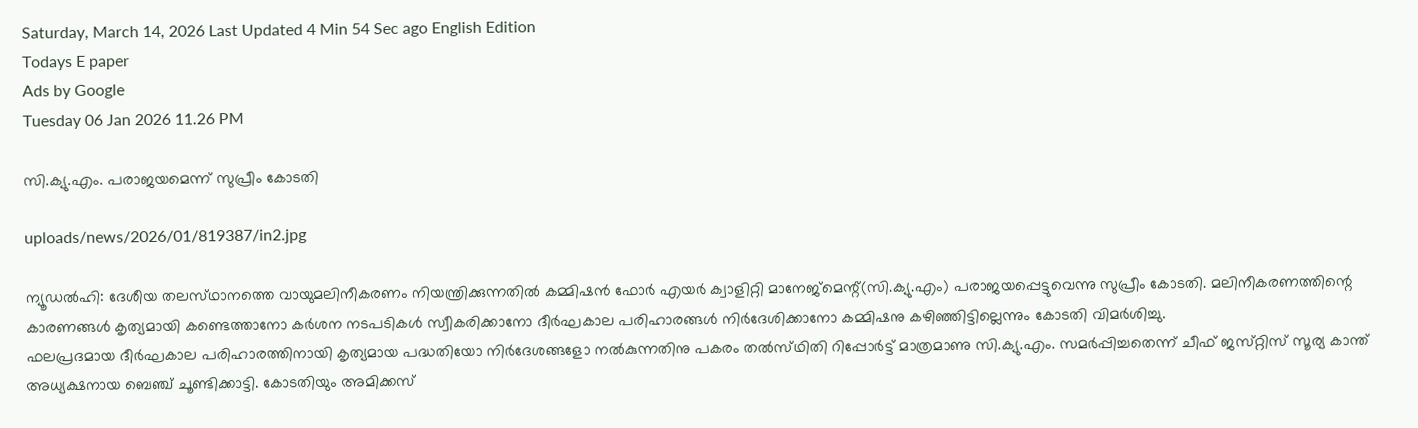Saturday, March 14, 2026 Last Updated 4 Min 54 Sec ago English Edition
Todays E paper
Ads by Google
Tuesday 06 Jan 2026 11.26 PM

സി.ക്യു.എം. പരാജയമെന്ന്‌ സുപ്രീം കോടതി

uploads/news/2026/01/819387/in2.jpg

ന്യൂഡല്‍ഹി: ദേശീയ തലസ്‌ഥാനത്തെ വായുമലിനീകരണം നിയന്ത്രിക്കുന്നതില്‍ കമ്മിഷന്‍ ഫോര്‍ എയര്‍ ക്വാളിറ്റി മാനേജ്‌മെന്റ്‌(സി.ക്യു.എം) പരാജയപ്പെട്ടുവെന്നു സുപ്രീം കോടതി. മലിനീകരണത്തിന്റെ കാരണങ്ങള്‍ കൃത്യമായി കണ്ടെത്താനോ കര്‍ശന നടപടികള്‍ സ്വീകരിക്കാനോ ദീര്‍ഘകാല പരിഹാരങ്ങള്‍ നിര്‍ദേശിക്കാനോ കമ്മിഷനു കഴിഞ്ഞിട്ടില്ലെന്നും കോടതി വിമര്‍ശിച്ചു.
ഫലപ്രദമായ ദീര്‍ഘകാല പരിഹാരത്തിനായി കൃത്യമായ പദ്ധതിയോ നിര്‍ദേശങ്ങളോ നല്‍കുന്നതിനു പകരം തല്‍സ്‌ഥിതി റിപ്പോര്‍ട്ട്‌ മാത്രമാണു സി.ക്യു.എം. സമര്‍പ്പിച്ചതെന്ന്‌ ചീഫ്‌ ജസ്‌റ്റിസ്‌ സൂര്യ കാന്ത്‌ അധ്യക്ഷനായ ബെഞ്ച്‌ ചൂണ്ടിക്കാട്ടി. കോടതിയും അമിക്കസ്‌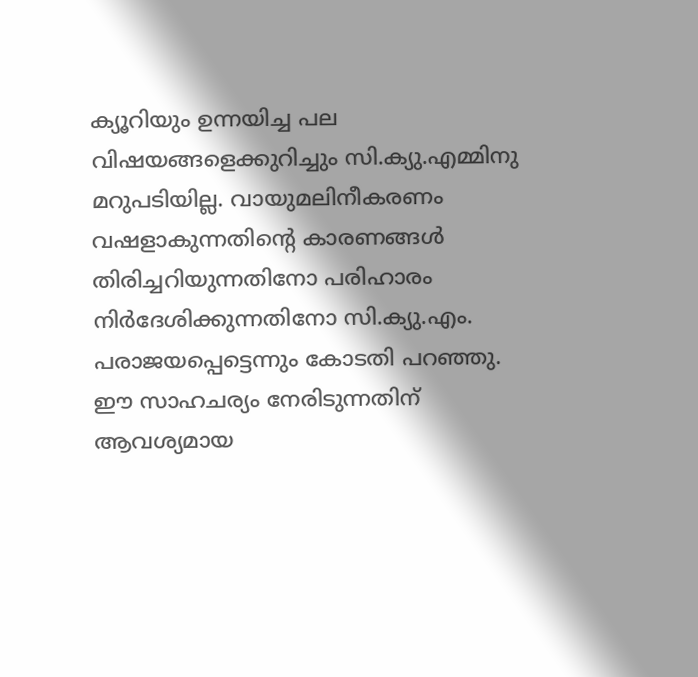ക്യൂറിയും ഉന്നയിച്ച പല വിഷയങ്ങളെക്കുറിച്ചും സി.ക്യു.എമ്മിനു മറുപടിയില്ല. വായുമലിനീകരണം വഷളാകുന്നതിന്റെ കാരണങ്ങള്‍ തിരിച്ചറിയുന്നതിനോ പരിഹാരം നിര്‍ദേശിക്കുന്നതിനോ സി.ക്യു.എം. പരാജയപ്പെട്ടെന്നും കോടതി പറഞ്ഞു. ഈ സാഹചര്യം നേരിടുന്നതിന്‌ ആവശ്യമായ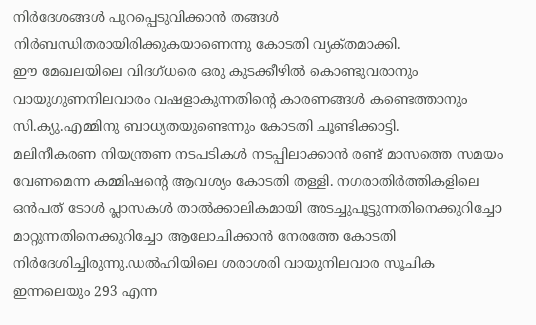നിര്‍ദേശങ്ങള്‍ പുറപ്പെടുവിക്കാന്‍ തങ്ങള്‍ നിര്‍ബന്ധിതരായിരിക്കുകയാണെന്നു കോടതി വ്യക്‌തമാക്കി.
ഈ മേഖലയിലെ വിദഗ്‌ധരെ ഒരു കുടക്കീഴില്‍ കൊണ്ടുവരാനും വായുഗുണനിലവാരം വഷളാകുന്നതിന്റെ കാരണങ്ങള്‍ കണ്ടെത്താനും സി.ക്യു.എമ്മിനു ബാധ്യതയുണ്ടെന്നും കോടതി ചൂണ്ടിക്കാട്ടി.
മലിനീകരണ നിയന്ത്രണ നടപടികള്‍ നടപ്പിലാക്കാന്‍ രണ്ട്‌ മാസത്തെ സമയം വേണമെന്ന കമ്മിഷന്റെ ആവശ്യം കോടതി തള്ളി. നഗരാതിര്‍ത്തികളിലെ ഒന്‍പത്‌ ടോള്‍ പ്ലാസകള്‍ താല്‍ക്കാലികമായി അടച്ചുപൂട്ടുന്നതിനെക്കുറിച്ചോ മാറ്റുന്നതിനെക്കുറിച്ചോ ആലോചിക്കാന്‍ നേരത്തേ കോടതി നിര്‍ദേശിച്ചിരുന്നു.ഡല്‍ഹിയിലെ ശരാശരി വായുനിലവാര സൂചിക ഇന്നലെയും 293 എന്ന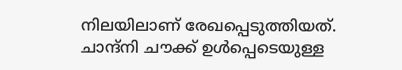നിലയിലാണ്‌ രേഖപ്പെടുത്തിയത്‌. ചാന്ദ്‌നി ചൗക്ക്‌ ഉള്‍പ്പെടെയുള്ള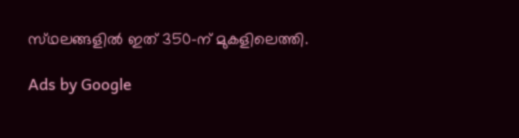സ്‌ഥലങ്ങളില്‍ ഇത്‌ 350-ന്‌ മുകളിലെത്തി.

Ads by Google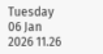Tuesday 06 Jan 2026 11.26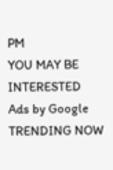PM
YOU MAY BE INTERESTED
Ads by Google
TRENDING NOW